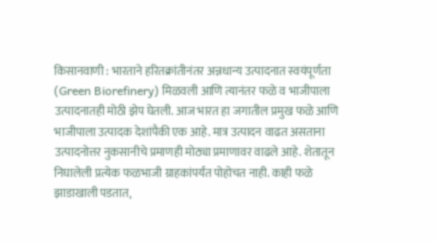किसानवाणी : भारताने हरितक्रांतीनंतर अन्नधान्य उत्पादनात स्वयंपूर्णता (Green Biorefinery) मिळवली आणि त्यानंतर फळे व भाजीपाला उत्पादनातही मोठी झेप घेतली. आज भारत हा जगातील प्रमुख फळे आणि भाजीपाला उत्पादक देशांपैकी एक आहे. मात्र उत्पादन वाढत असताना उत्पादनोत्तर नुकसानीचे प्रमाणही मोठ्या प्रमाणावर वाढले आहे. शेतातून निघालेली प्रत्येक फळभाजी ग्राहकांपर्यंत पोहोचत नाही. काही फळे झाडाखाली पडतात,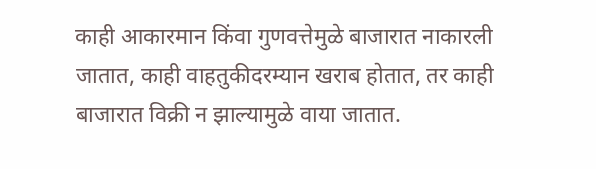काही आकारमान किंवा गुणवत्तेमुळे बाजारात नाकारली जातात, काही वाहतुकीदरम्यान खराब होतात, तर काही बाजारात विक्री न झाल्यामुळे वाया जातात.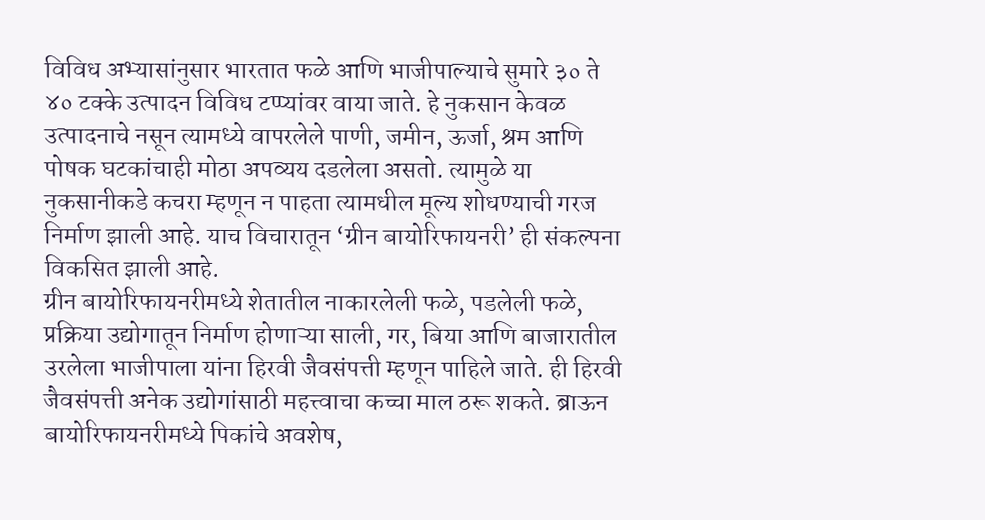विविध अभ्यासांनुसार भारतात फळे आणि भाजीपाल्याचे सुमारे ३० ते ४० टक्के उत्पादन विविध टप्प्यांवर वाया जाते. हे नुकसान केवळ उत्पादनाचे नसून त्यामध्ये वापरलेले पाणी, जमीन, ऊर्जा, श्रम आणि पोषक घटकांचाही मोठा अपव्यय दडलेला असतो. त्यामुळे या नुकसानीकडे कचरा म्हणून न पाहता त्यामधील मूल्य शोधण्याची गरज निर्माण झाली आहे. याच विचारातून ‘ग्रीन बायोरिफायनरी’ ही संकल्पना विकसित झाली आहे.
ग्रीन बायोरिफायनरीमध्ये शेतातील नाकारलेली फळे, पडलेली फळे, प्रक्रिया उद्योगातून निर्माण होणाऱ्या साली, गर, बिया आणि बाजारातील उरलेला भाजीपाला यांना हिरवी जैवसंपत्ती म्हणून पाहिले जाते. ही हिरवी जैवसंपत्ती अनेक उद्योगांसाठी महत्त्वाचा कच्चा माल ठरू शकते. ब्राऊन बायोरिफायनरीमध्ये पिकांचे अवशेष,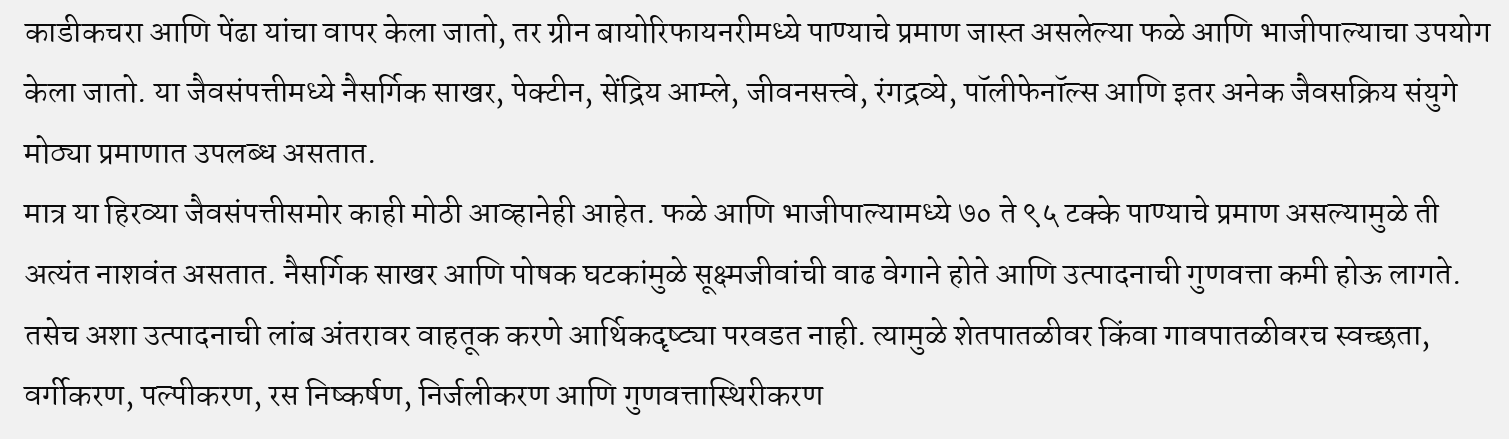काडीकचरा आणि पेंढा यांचा वापर केला जातो, तर ग्रीन बायोरिफायनरीमध्ये पाण्याचे प्रमाण जास्त असलेल्या फळे आणि भाजीपाल्याचा उपयोग केला जातो. या जैवसंपत्तीमध्ये नैसर्गिक साखर, पेक्टीन, सेंद्रिय आम्ले, जीवनसत्त्वे, रंगद्रव्ये, पॉलीफेनॉल्स आणि इतर अनेक जैवसक्रिय संयुगे मोठ्या प्रमाणात उपलब्ध असतात.
मात्र या हिरव्या जैवसंपत्तीसमोर काही मोठी आव्हानेही आहेत. फळे आणि भाजीपाल्यामध्ये ७० ते ९५ टक्के पाण्याचे प्रमाण असल्यामुळे ती अत्यंत नाशवंत असतात. नैसर्गिक साखर आणि पोषक घटकांमुळे सूक्ष्मजीवांची वाढ वेगाने होते आणि उत्पादनाची गुणवत्ता कमी होऊ लागते. तसेच अशा उत्पादनाची लांब अंतरावर वाहतूक करणे आर्थिकदृष्ट्या परवडत नाही. त्यामुळे शेतपातळीवर किंवा गावपातळीवरच स्वच्छता, वर्गीकरण, पल्पीकरण, रस निष्कर्षण, निर्जलीकरण आणि गुणवत्तास्थिरीकरण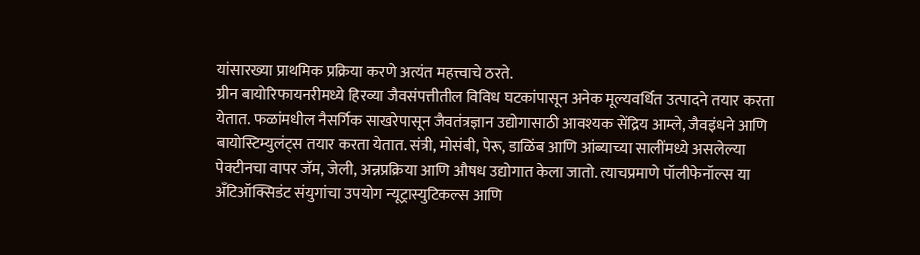यांसारख्या प्राथमिक प्रक्रिया करणे अत्यंत महत्त्वाचे ठरते.
ग्रीन बायोरिफायनरीमध्ये हिरव्या जैवसंपत्तीतील विविध घटकांपासून अनेक मूल्यवर्धित उत्पादने तयार करता येतात. फळांमधील नैसर्गिक साखरेपासून जैवतंत्रज्ञान उद्योगासाठी आवश्यक सेंद्रिय आम्ले, जैवइंधने आणि बायोस्टिम्युलंट्स तयार करता येतात. संत्री, मोसंबी, पेरू, डाळिंब आणि आंब्याच्या सालींमध्ये असलेल्या पेक्टीनचा वापर जॅम, जेली, अन्नप्रक्रिया आणि औषध उद्योगात केला जातो. त्याचप्रमाणे पॉलीफेनॉल्स या अँटिऑक्सिडंट संयुगांचा उपयोग न्यूट्रास्युटिकल्स आणि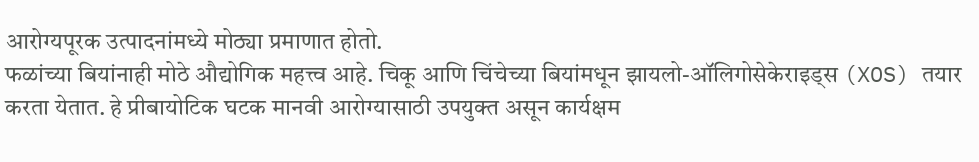आरोग्यपूरक उत्पादनांमध्ये मोठ्या प्रमाणात होतो.
फळांच्या बियांनाही मोठे औद्योगिक महत्त्व आहे. चिकू आणि चिंचेच्या बियांमधून झायलो-ऑलिगोसेकेराइड्स (XOS) तयार करता येतात. हे प्रीबायोटिक घटक मानवी आरोग्यासाठी उपयुक्त असून कार्यक्षम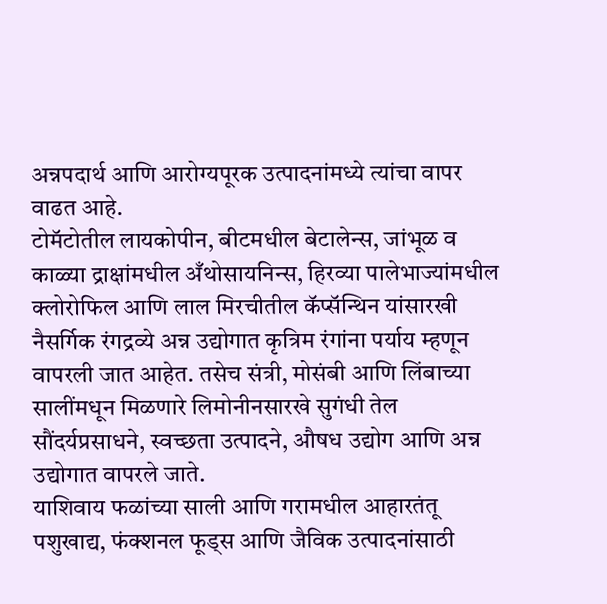अन्नपदार्थ आणि आरोग्यपूरक उत्पादनांमध्ये त्यांचा वापर वाढत आहे.
टोमॅटोतील लायकोपीन, बीटमधील बेटालेन्स, जांभूळ व काळ्या द्राक्षांमधील अँथोसायनिन्स, हिरव्या पालेभाज्यांमधील क्लोरोफिल आणि लाल मिरचीतील कॅप्सॅन्थिन यांसारखी नैसर्गिक रंगद्रव्ये अन्न उद्योगात कृत्रिम रंगांना पर्याय म्हणून वापरली जात आहेत. तसेच संत्री, मोसंबी आणि लिंबाच्या सालींमधून मिळणारे लिमोनीनसारखे सुगंधी तेल सौंदर्यप्रसाधने, स्वच्छता उत्पादने, औषध उद्योग आणि अन्न उद्योगात वापरले जाते.
याशिवाय फळांच्या साली आणि गरामधील आहारतंतू पशुखाद्य, फंक्शनल फूड्स आणि जैविक उत्पादनांसाठी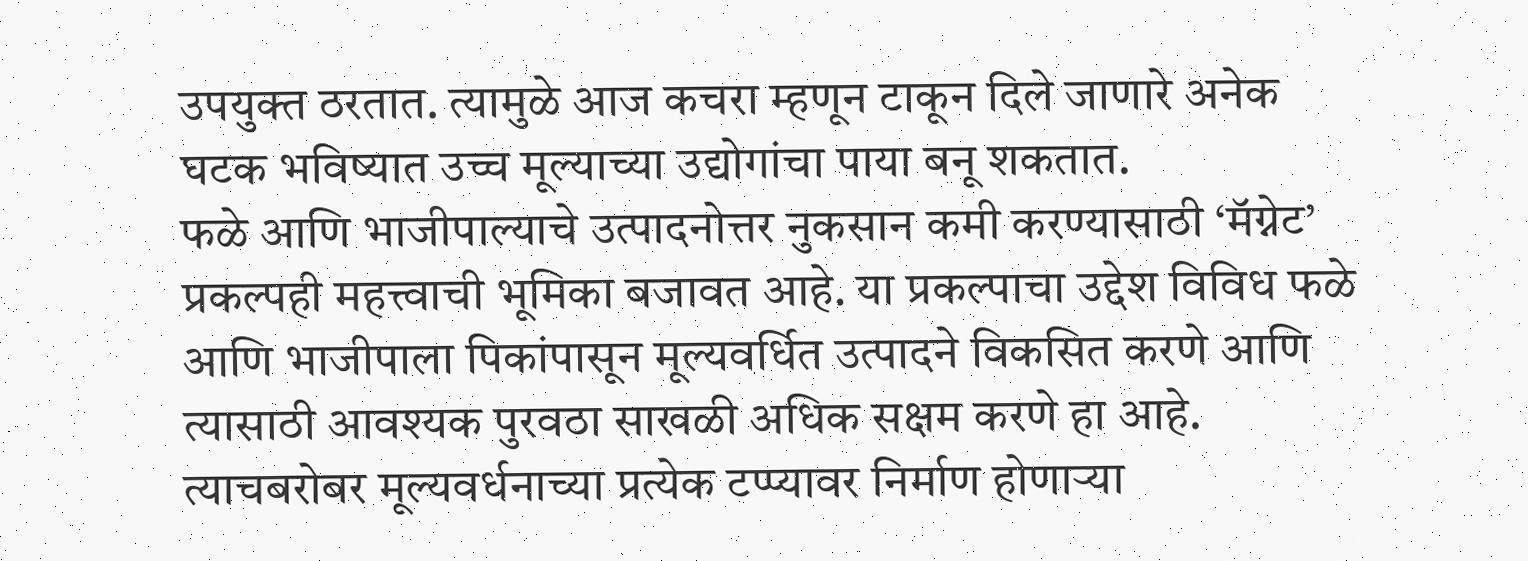उपयुक्त ठरतात. त्यामुळे आज कचरा म्हणून टाकून दिले जाणारे अनेक घटक भविष्यात उच्च मूल्याच्या उद्योगांचा पाया बनू शकतात.
फळे आणि भाजीपाल्याचे उत्पादनोत्तर नुकसान कमी करण्यासाठी ‘मॅग्नेट’ प्रकल्पही महत्त्वाची भूमिका बजावत आहे. या प्रकल्पाचा उद्देश विविध फळे आणि भाजीपाला पिकांपासून मूल्यवर्धित उत्पादने विकसित करणे आणि त्यासाठी आवश्यक पुरवठा साखळी अधिक सक्षम करणे हा आहे. त्याचबरोबर मूल्यवर्धनाच्या प्रत्येक टप्प्यावर निर्माण होणाऱ्या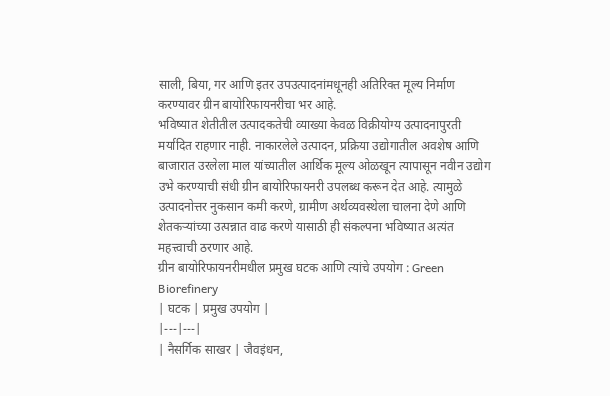साली, बिया, गर आणि इतर उपउत्पादनांमधूनही अतिरिक्त मूल्य निर्माण करण्यावर ग्रीन बायोरिफायनरीचा भर आहे.
भविष्यात शेतीतील उत्पादकतेची व्याख्या केवळ विक्रीयोग्य उत्पादनापुरती मर्यादित राहणार नाही. नाकारलेले उत्पादन, प्रक्रिया उद्योगातील अवशेष आणि बाजारात उरलेला माल यांच्यातील आर्थिक मूल्य ओळखून त्यापासून नवीन उद्योग उभे करण्याची संधी ग्रीन बायोरिफायनरी उपलब्ध करून देत आहे. त्यामुळे उत्पादनोत्तर नुकसान कमी करणे, ग्रामीण अर्थव्यवस्थेला चालना देणे आणि शेतकऱ्यांच्या उत्पन्नात वाढ करणे यासाठी ही संकल्पना भविष्यात अत्यंत महत्त्वाची ठरणार आहे.
ग्रीन बायोरिफायनरीमधील प्रमुख घटक आणि त्यांचे उपयोग : Green Biorefinery
| घटक | प्रमुख उपयोग |
|---|---|
| नैसर्गिक साखर | जैवइंधन,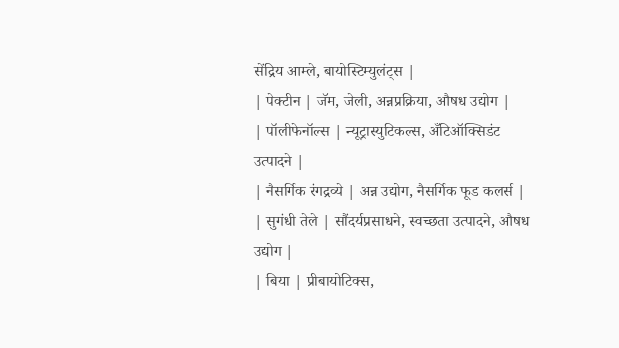सेंद्रिय आम्ले, बायोस्टिम्युलंट्स |
| पेक्टीन | जॅम, जेली, अन्नप्रक्रिया, औषध उद्योग |
| पॉलीफेनॉल्स | न्यूट्रास्युटिकल्स, अँटिऑक्सिडंट उत्पादने |
| नैसर्गिक रंगद्रव्ये | अन्न उद्योग, नैसर्गिक फूड कलर्स |
| सुगंधी तेले | सौंदर्यप्रसाधने, स्वच्छता उत्पादने, औषध उद्योग |
| बिया | प्रीबायोटिक्स,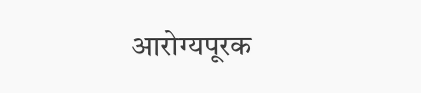आरोग्यपूरक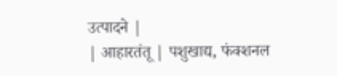उत्पादने |
| आहारतंतू | पशुखाद्य, फंक्शनल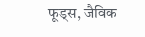फूड्स, जैविक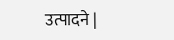उत्पादने |